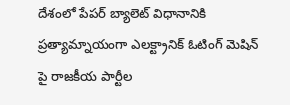దేశంలో పేపర్ బ్యాలెట్ విధానానికి ప్రత్యామ్నాయంగా ఎలక్ట్రానిక్ ఓటింగ్ మెషిన్ పై రాజకీయ పార్టీల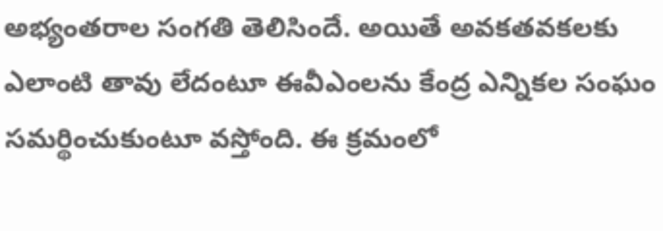అభ్యంతరాల సంగతి తెలిసిందే. అయితే అవకతవకలకు ఎలాంటి తావు లేదంటూ ఈవీఎంలను కేంద్ర ఎన్నికల సంఘం సమర్థించుకుంటూ వస్తోంది. ఈ క్రమంలో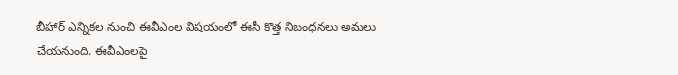బీహార్ ఎన్నికల నుంచి ఈవీఎంల విషయంలో ఈసీ కొత్త నిబంధనలు అమలు చేయనుంది. ఈవీఎంలపై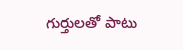గుర్తులతో పాటు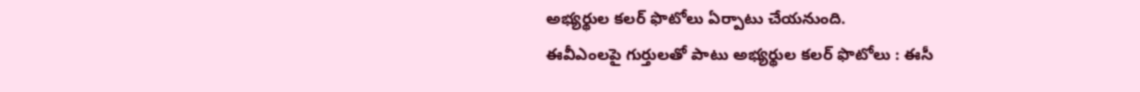అభ్యర్థుల కలర్ ఫొటోలు ఏర్పాటు చేయనుంది.
ఈవీఎంలపై గుర్తులతో పాటు అభ్యర్థుల కలర్ ఫొటోలు : ఈసీ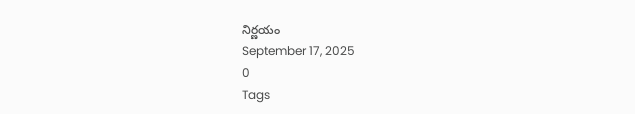నిర్ణయం
September 17, 2025
0
Tags